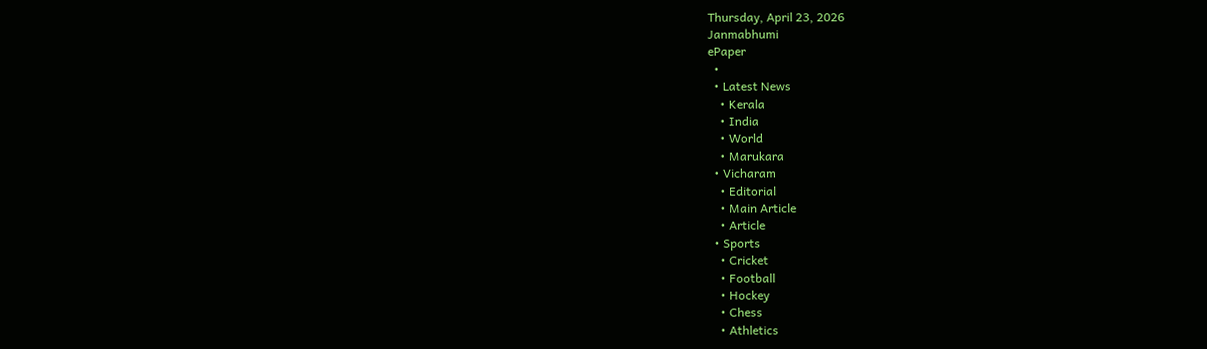Thursday, April 23, 2026
Janmabhumi
ePaper
  •
  • Latest News
    • Kerala
    • India
    • World
    • Marukara
  • Vicharam
    • Editorial
    • Main Article
    • Article
  • Sports
    • Cricket
    • Football
    • Hockey
    • Chess
    • Athletics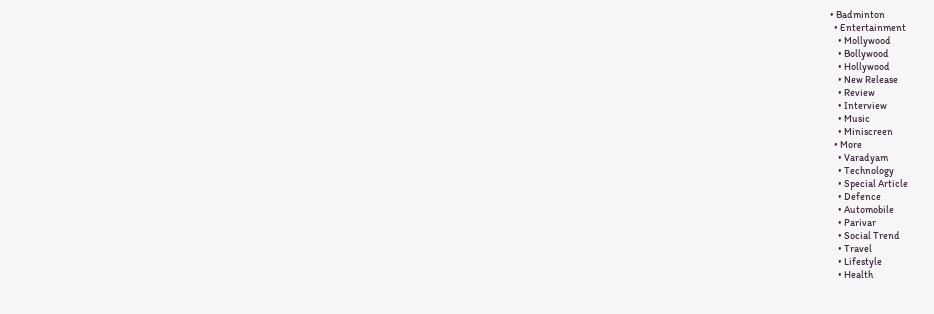• Badminton
  • Entertainment
    • Mollywood
    • Bollywood
    • Hollywood
    • New Release
    • Review
    • Interview
    • Music
    • Miniscreen
  • More
    • Varadyam
    • Technology
    • Special Article
    • Defence
    • Automobile
    • Parivar
    • Social Trend
    • Travel
    • Lifestyle
    • Health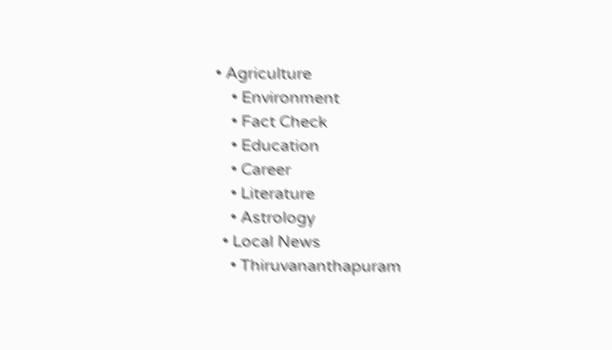• Agriculture
    • Environment
    • Fact Check
    • Education
    • Career
    • Literature
    • Astrology
  • Local News
    • Thiruvananthapuram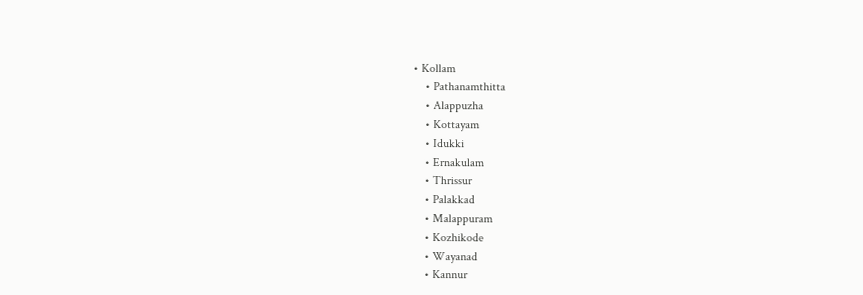• Kollam
    • Pathanamthitta
    • Alappuzha
    • Kottayam
    • Idukki
    • Ernakulam
    • Thrissur
    • Palakkad
    • Malappuram
    • Kozhikode
    • Wayanad
    • Kannur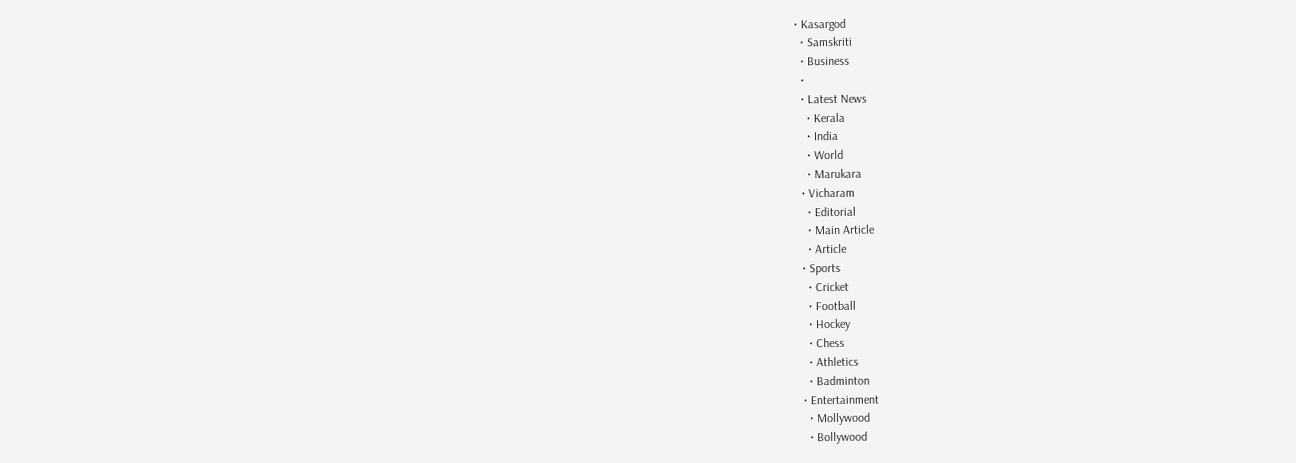• Kasargod
  • Samskriti
  • Business
  •
  • Latest News
    • Kerala
    • India
    • World
    • Marukara
  • Vicharam
    • Editorial
    • Main Article
    • Article
  • Sports
    • Cricket
    • Football
    • Hockey
    • Chess
    • Athletics
    • Badminton
  • Entertainment
    • Mollywood
    • Bollywood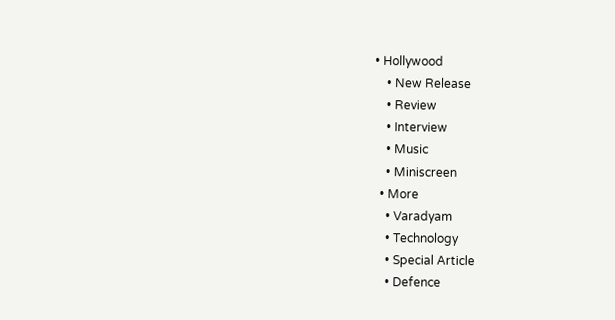• Hollywood
    • New Release
    • Review
    • Interview
    • Music
    • Miniscreen
  • More
    • Varadyam
    • Technology
    • Special Article
    • Defence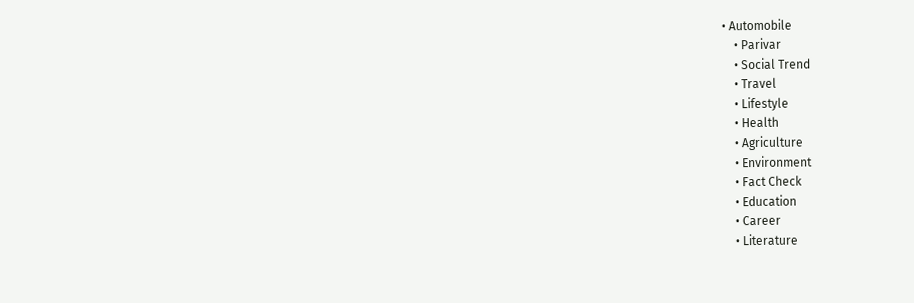• Automobile
    • Parivar
    • Social Trend
    • Travel
    • Lifestyle
    • Health
    • Agriculture
    • Environment
    • Fact Check
    • Education
    • Career
    • Literature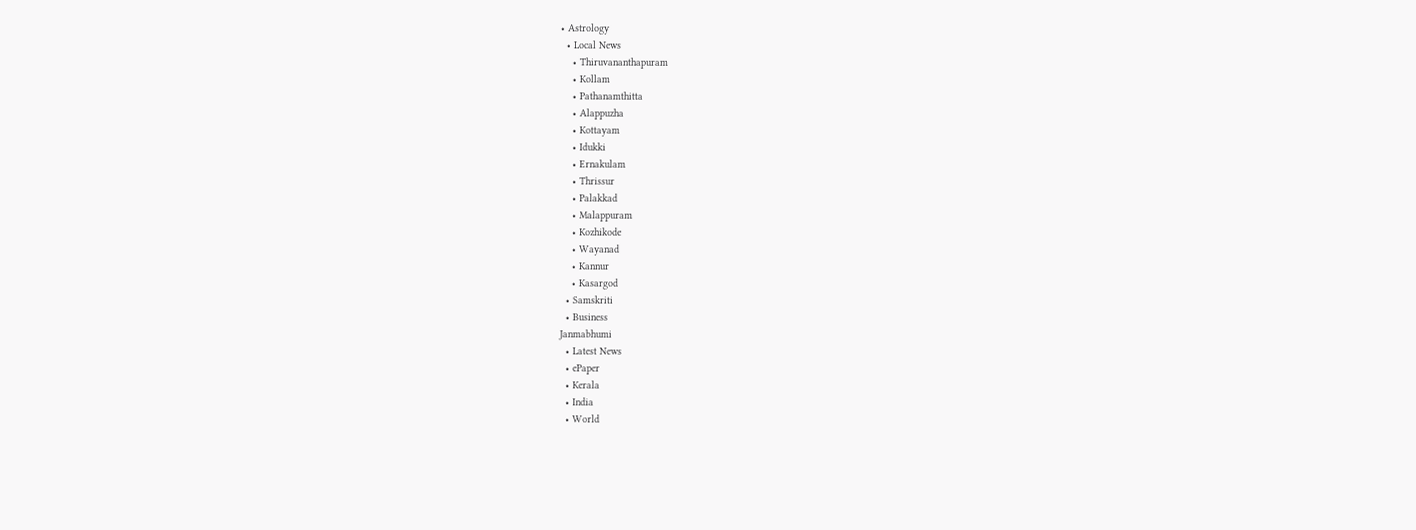• Astrology
  • Local News
    • Thiruvananthapuram
    • Kollam
    • Pathanamthitta
    • Alappuzha
    • Kottayam
    • Idukki
    • Ernakulam
    • Thrissur
    • Palakkad
    • Malappuram
    • Kozhikode
    • Wayanad
    • Kannur
    • Kasargod
  • Samskriti
  • Business
Janmabhumi
  • Latest News
  • ePaper
  • Kerala
  • India
  • World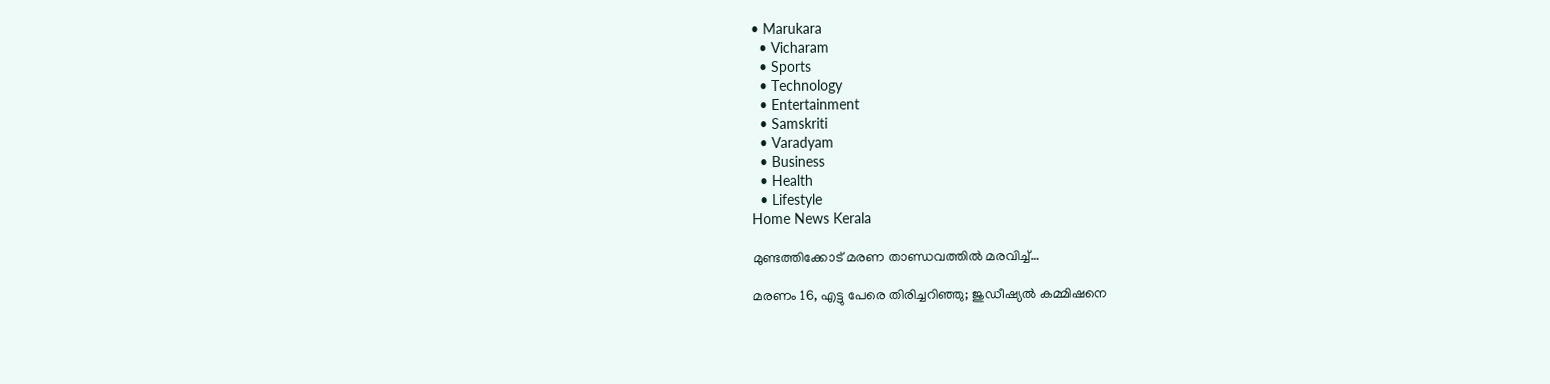• Marukara
  • Vicharam
  • Sports
  • Technology
  • Entertainment
  • Samskriti
  • Varadyam
  • Business
  • Health
  • Lifestyle
Home News Kerala

മുണ്ടത്തിക്കോട്‌ മരണ താണ്ഡവത്തില്‍ മരവിച്ച്…

മരണം 16, എട്ടു പേരെ തിരിച്ചറിഞ്ഞു; ജുഡീഷ്യല്‍ കമ്മിഷനെ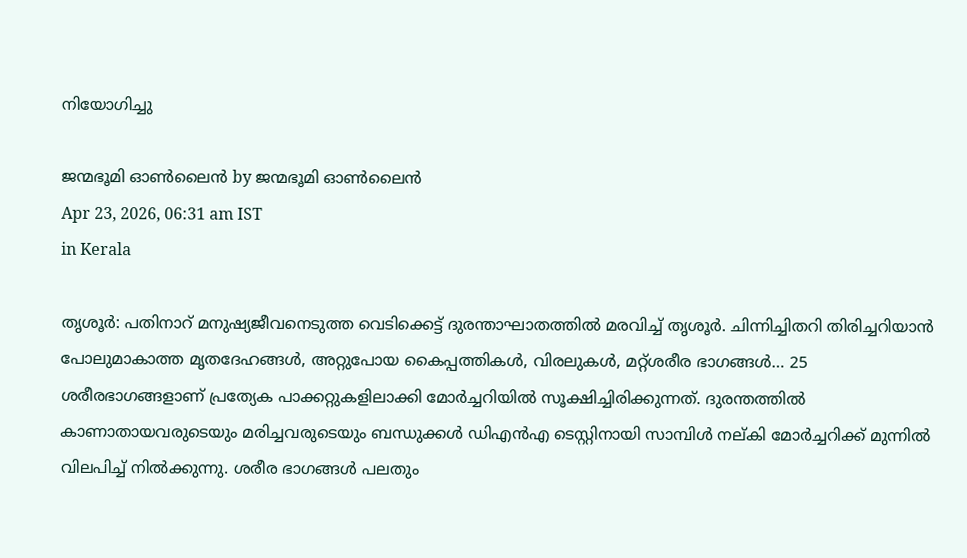നിയോഗിച്ചു

ജന്മഭൂമി ഓണ്‍ലൈന്‍ by ജന്മഭൂമി ഓണ്‍ലൈന്‍
Apr 23, 2026, 06:31 am IST
in Kerala

തൃശൂര്‍: പതിനാറ് മനുഷ്യജീവനെടുത്ത വെടിക്കെട്ട് ദുരന്താഘാതത്തില്‍ മരവിച്ച് തൃശൂര്‍. ചിന്നിച്ചിതറി തിരിച്ചറിയാന്‍ പോലുമാകാത്ത മൃതദേഹങ്ങള്‍, അറ്റുപോയ കൈപ്പത്തികള്‍, വിരലുകള്‍, മറ്റ്ശരീര ഭാഗങ്ങള്‍… 25 ശരീരഭാഗങ്ങളാണ് പ്രത്യേക പാക്കറ്റുകളിലാക്കി മോര്‍ച്ചറിയില്‍ സൂക്ഷിച്ചിരിക്കുന്നത്. ദുരന്തത്തില്‍ കാണാതായവരുടെയും മരിച്ചവരുടെയും ബന്ധുക്കള്‍ ഡിഎന്‍എ ടെസ്റ്റിനായി സാമ്പിള്‍ നല്കി മോര്‍ച്ചറിക്ക് മുന്നില്‍ വിലപിച്ച് നില്‍ക്കുന്നു. ശരീര ഭാഗങ്ങള്‍ പലതും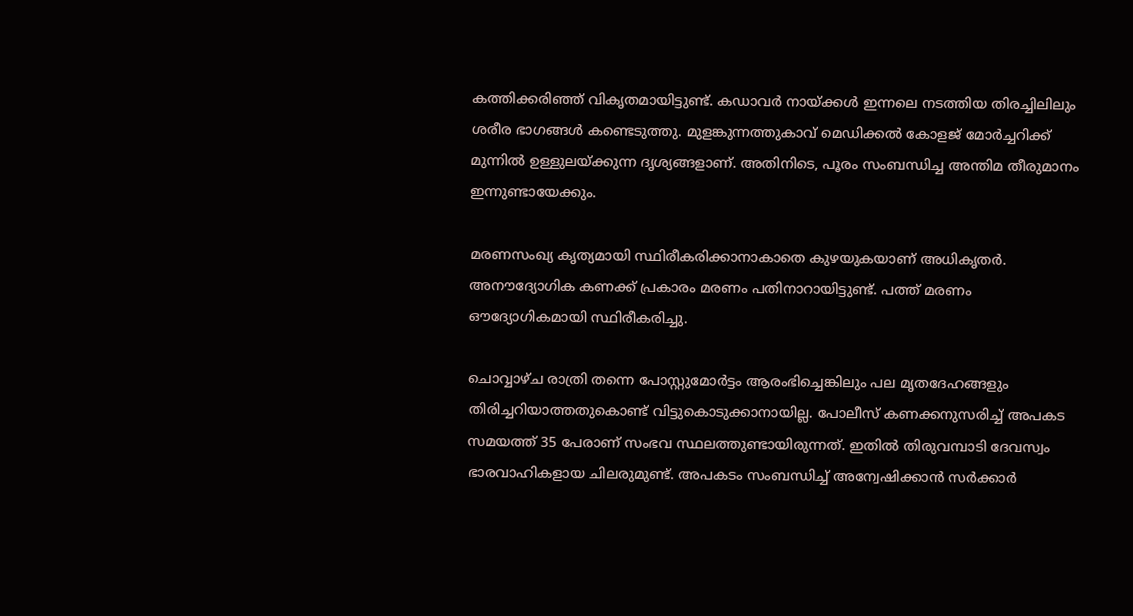കത്തിക്കരിഞ്ഞ് വികൃതമായിട്ടുണ്ട്. കഡാവര്‍ നായ്‌ക്കള്‍ ഇന്നലെ നടത്തിയ തിരച്ചിലിലും ശരീര ഭാഗങ്ങള്‍ കണ്ടെടുത്തു. മുളങ്കുന്നത്തുകാവ് മെഡിക്കല്‍ കോളജ് മോര്‍ച്ചറിക്ക് മുന്നില്‍ ഉള്ളുലയ്‌ക്കുന്ന ദൃശ്യങ്ങളാണ്. അതിനിടെ, പൂരം സംബന്ധിച്ച അന്തിമ തീരുമാനം ഇന്നുണ്ടായേക്കും.

മരണസംഖ്യ കൃത്യമായി സ്ഥിരീകരിക്കാനാകാതെ കുഴയുകയാണ് അധികൃതര്‍. അനൗദ്യോഗിക കണക്ക് പ്രകാരം മരണം പതിനാറായിട്ടുണ്ട്. പത്ത് മരണം ഔദ്യോഗികമായി സ്ഥിരീകരിച്ചു.

ചൊവ്വാഴ്ച രാത്രി തന്നെ പോസ്റ്റുമോര്‍ട്ടം ആരംഭിച്ചെങ്കിലും പല മൃതദേഹങ്ങളും തിരിച്ചറിയാത്തതുകൊണ്ട് വിട്ടുകൊടുക്കാനായില്ല. പോലീസ് കണക്കനുസരിച്ച് അപകട സമയത്ത് 35 പേരാണ് സംഭവ സ്ഥലത്തുണ്ടായിരുന്നത്. ഇതില്‍ തിരുവമ്പാടി ദേവസ്വം ഭാരവാഹികളായ ചിലരുമുണ്ട്. അപകടം സംബന്ധിച്ച് അന്വേഷിക്കാന്‍ സര്‍ക്കാര്‍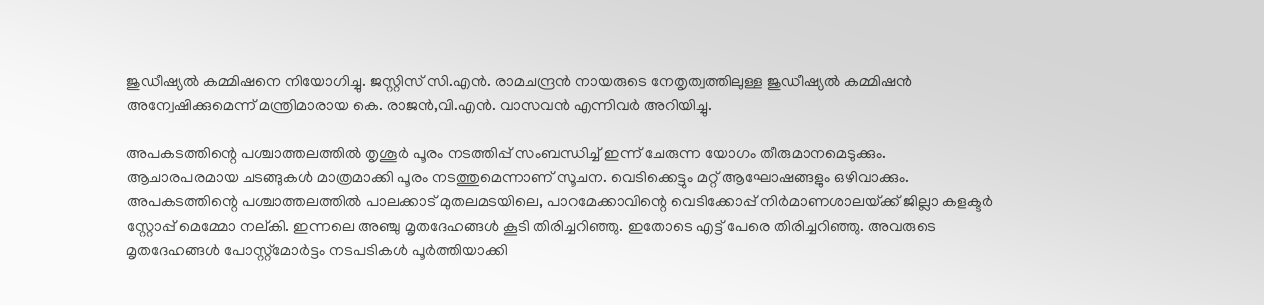ജുഡീഷ്യല്‍ കമ്മിഷനെ നിയോഗിച്ചു. ജസ്റ്റിസ് സി.എന്‍. രാമചന്ദ്രന്‍ നായരുടെ നേതൃത്വത്തിലുള്ള ജുഡീഷ്യല്‍ കമ്മിഷന്‍ അന്വേഷിക്കുമെന്ന് മന്ത്രിമാരായ കെ. രാജന്‍,വി.എന്‍. വാസവന്‍ എന്നിവര്‍ അറിയിച്ചു.

അപകടത്തിന്റെ പശ്ചാത്തലത്തില്‍ തൃശൂര്‍ പൂരം നടത്തിപ്പ് സംബന്ധിച്ച് ഇന്ന് ചേരുന്ന യോഗം തീരുമാനമെടുക്കും. ആചാരപരമായ ചടങ്ങുകള്‍ മാത്രമാക്കി പൂരം നടത്തുമെന്നാണ് സൂചന. വെടിക്കെട്ടും മറ്റ് ആഘോഷങ്ങളും ഒഴിവാക്കും. അപകടത്തിന്റെ പശ്ചാത്തലത്തില്‍ പാലക്കാട് മുതലമടയിലെ, പാറമേക്കാവിന്റെ വെടിക്കോപ്പ് നിര്‍മാണശാലയ്‌ക്ക് ജില്ലാ കളക്ടര്‍ സ്റ്റോപ്പ് മെമ്മോ നല്കി. ഇന്നലെ അഞ്ചു മൃതദേഹങ്ങള്‍ കൂടി തിരിച്ചറിഞ്ഞു. ഇതോടെ എട്ട് പേരെ തിരിച്ചറിഞ്ഞു. അവരുടെ മൃതദേഹങ്ങള്‍ പോസ്റ്റ്‌മോര്‍ട്ടം നടപടികള്‍ പൂര്‍ത്തിയാക്കി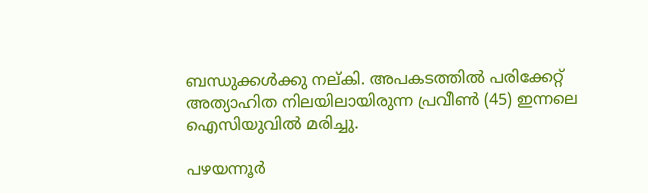ബന്ധുക്കള്‍ക്കു നല്കി. അപകടത്തില്‍ പരിക്കേറ്റ് അത്യാഹിത നിലയിലായിരുന്ന പ്രവീണ്‍ (45) ഇന്നലെ ഐസിയുവില്‍ മരിച്ചു.

പഴയന്നൂര്‍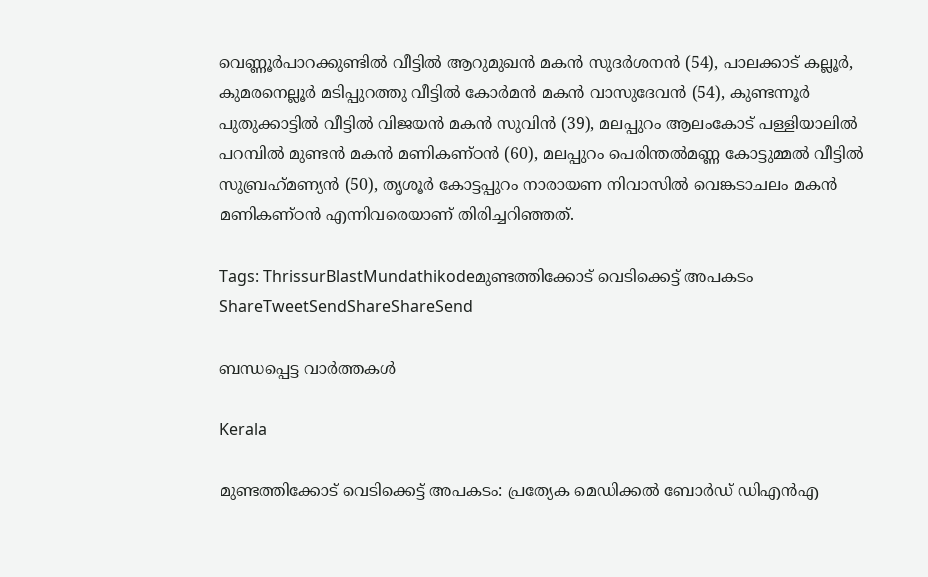വെണ്ണൂര്‍പാറക്കുണ്ടില്‍ വീട്ടില്‍ ആറുമുഖന്‍ മകന്‍ സുദര്‍ശനന്‍ (54), പാലക്കാട് കല്ലൂര്‍, കുമരനെല്ലൂര്‍ മടിപ്പുറത്തു വീട്ടില്‍ കോര്‍മന്‍ മകന്‍ വാസുദേവന്‍ (54), കുണ്ടന്നൂര്‍ പുതുക്കാട്ടില്‍ വീട്ടില്‍ വിജയന്‍ മകന്‍ സുവിന്‍ (39), മലപ്പുറം ആലംകോട് പള്ളിയാലില്‍ പറമ്പില്‍ മുണ്ടന്‍ മകന്‍ മണികണ്ഠന്‍ (60), മലപ്പുറം പെരിന്തല്‍മണ്ണ കോട്ടുമ്മല്‍ വീട്ടില്‍ സുബ്രഹ്‌മണ്യന്‍ (50), തൃശൂര്‍ കോട്ടപ്പുറം നാരായണ നിവാസില്‍ വെങ്കടാചലം മകന്‍ മണികണ്ഠന്‍ എന്നിവരെയാണ് തിരിച്ചറിഞ്ഞത്.

Tags: ThrissurBlastMundathikodeമുണ്ടത്തിക്കോട് വെടിക്കെട്ട് അപകടം
ShareTweetSendShareShareSend

ബന്ധപ്പെട്ട വാര്‍ത്തകള്‍

Kerala

മുണ്ടത്തിക്കോട് വെടിക്കെട്ട് അപകടം: പ്രത്യേക മെഡിക്കല്‍ ബോര്‍ഡ് ഡിഎന്‍എ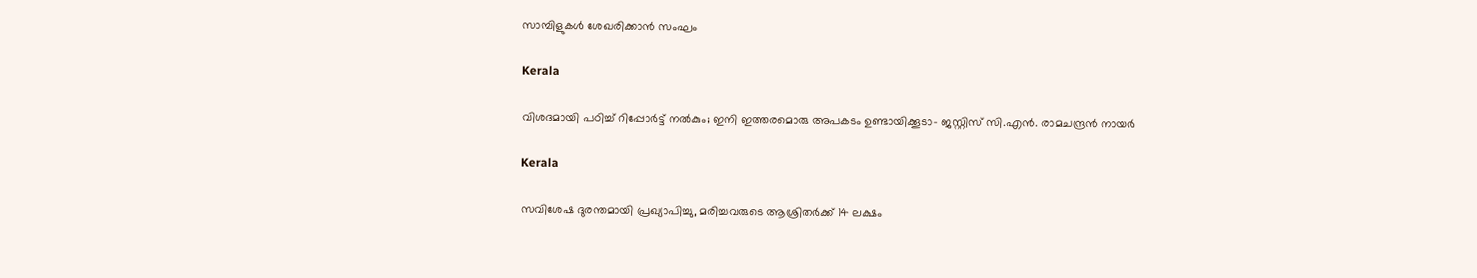സാമ്പിളുകള്‍ ശേഖരിക്കാന്‍ സംഘം

Kerala

വിശദമായി പഠിച്ച് റിപ്പോര്‍ട്ട് നല്‍കും; ഇനി ഇത്തരമൊരു അപകടം ഉണ്ടായിക്കൂടാ- ജസ്റ്റിസ് സി.എന്‍. രാമചന്ദ്രന്‍ നായര്‍

Kerala

സവിശേഷ ദുരന്തമായി പ്രഖ്യാപിച്ചു, മരിച്ചവരുടെ ആശ്രിതര്‍ക്ക് 14 ലക്ഷം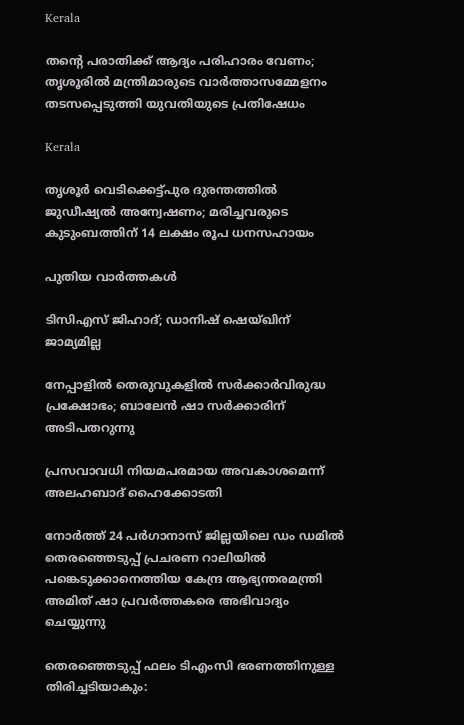Kerala

തന്റെ പരാതിക്ക് ആദ്യം പരിഹാരം വേണം; തൃശൂരിൽ മന്ത്രിമാരുടെ വാർത്താസമ്മേളനം തടസപ്പെടുത്തി യുവതിയുടെ പ്രതിഷേധം

Kerala

തൃശൂർ വെടിക്കെട്ട്പുര ദുരന്തത്തിൽ ജുഡീഷ്യൽ അന്വേഷണം; മരിച്ചവരുടെ കുടുംബത്തിന് 14 ലക്ഷം രൂപ ധനസഹായം

പുതിയ വാര്‍ത്തകള്‍

ടിസിഎസ് ജിഹാദ്; ഡാനിഷ് ഷെയ്ഖിന് ജാമ്യമില്ല

നേപ്പാളില്‍ തെരുവുകളില്‍ സര്‍ക്കാര്‍വിരുദ്ധ പ്രക്ഷോഭം; ബാലേന്‍ ഷാ സര്‍ക്കാരിന് അടിപതറുന്നു

പ്രസവാവധി നിയമപരമായ അവകാശമെന്ന് അലഹബാദ് ഹൈക്കോടതി

നോര്‍ത്ത് 24 പര്‍ഗാനാസ് ജില്ലയിലെ ഡം ഡമില്‍ തെരഞ്ഞെടുപ്പ് പ്രചരണ റാലിയില്‍ പങ്കെടുക്കാനെത്തിയ കേന്ദ്ര ആഭ്യന്തരമന്ത്രി അമിത് ഷാ പ്രവര്‍ത്തകരെ അഭിവാദ്യം ചെയ്യുന്നു

തെരഞ്ഞെടുപ്പ് ഫലം ടിഎംസി ഭരണത്തിനുള്ള തിരിച്ചടിയാകും: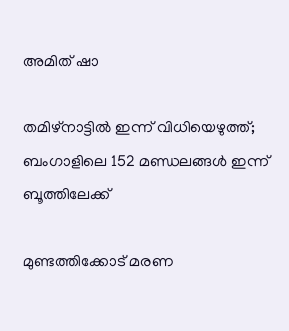അമിത് ഷാ

തമിഴ്നാട്ടില്‍ ഇന്ന് വിധിയെഴുത്ത്; ബംഗാളിലെ 152 മണ്ഡലങ്ങള്‍ ഇന്ന് ബൂത്തിലേക്ക്

മുണ്ടത്തിക്കോട്‌ മരണ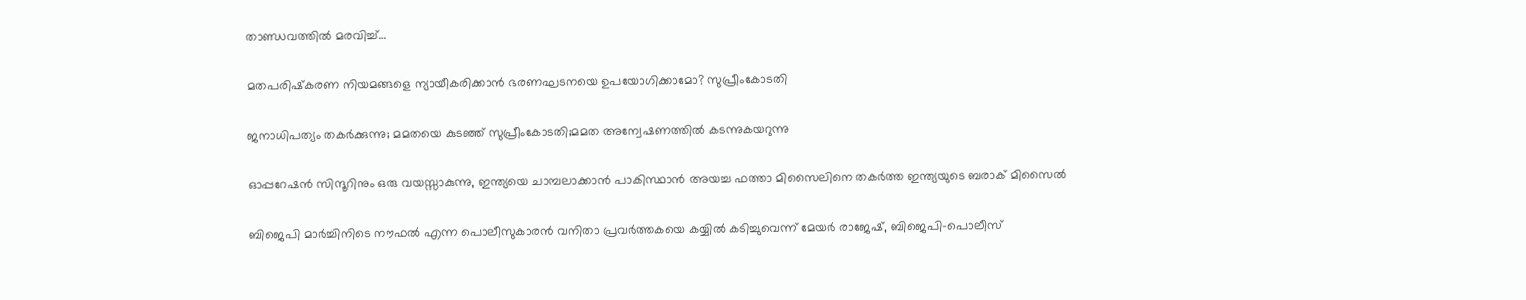താണ്ഡവത്തില്‍ മരവിച്ച്…

മതപരിഷ്‌കരണ നിയമങ്ങളെ ന്യായീകരിക്കാന്‍ ഭരണഘടനയെ ഉപയോഗിക്കാമോ? സുപ്രീംകോടതി

ജനാധിപത്യം തകര്‍ക്കുന്നു; മമതയെ കുടഞ്ഞ് സുപ്രീംകോടതി;മമത അന്വേഷണത്തില്‍ കടന്നുകയറുന്നു

ഓപ്പറേഷന്‍ സിന്ദൂറിനും ഒരു വയസ്സാകുന്നു, ഇന്ത്യയെ ചാമ്പലാക്കാന്‍ പാകിസ്ഥാന്‍ അയച്ച ഫത്താ മിസൈലിനെ തകര്‍ത്ത ഇന്ത്യയുടെ ബരാക് മിസൈല്‍

ബിജെപി മാര്‍ച്ചിനിടെ നൗഫല്‍ എന്ന പൊലീസുകാരന്‍ വനിതാ പ്രവര്‍ത്തകയെ കയ്യില്‍ കടിച്ചുവെന്ന് മേയര്‍ രാജേഷ്, ബിജെപി-പൊലീസ്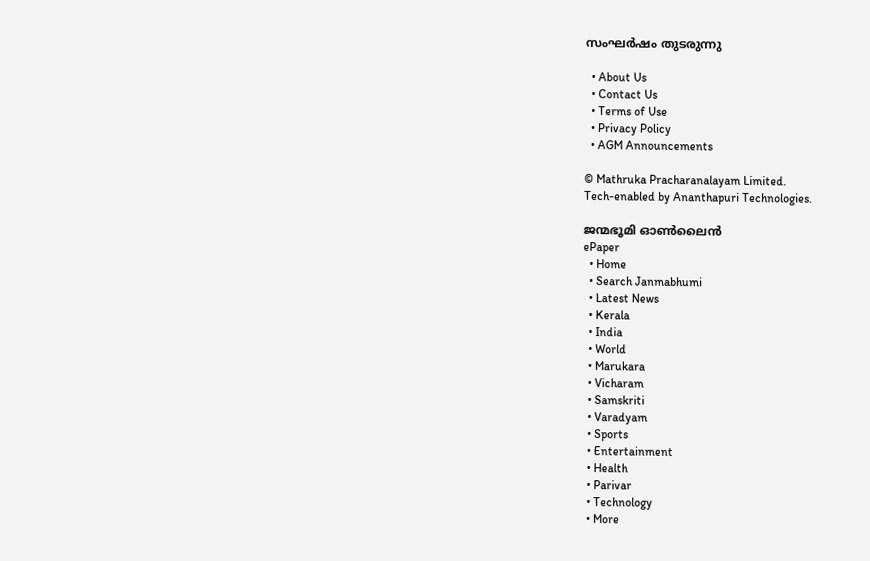സംഘര്‍ഷം തുടരുന്നു

  • About Us
  • Contact Us
  • Terms of Use
  • Privacy Policy
  • AGM Announcements

© Mathruka Pracharanalayam Limited.
Tech-enabled by Ananthapuri Technologies.

ജന്മഭൂമി ഓണ്‍ലൈന്‍
ePaper
  • Home
  • Search Janmabhumi
  • Latest News
  • Kerala
  • India
  • World
  • Marukara
  • Vicharam
  • Samskriti
  • Varadyam
  • Sports
  • Entertainment
  • Health
  • Parivar
  • Technology
  • More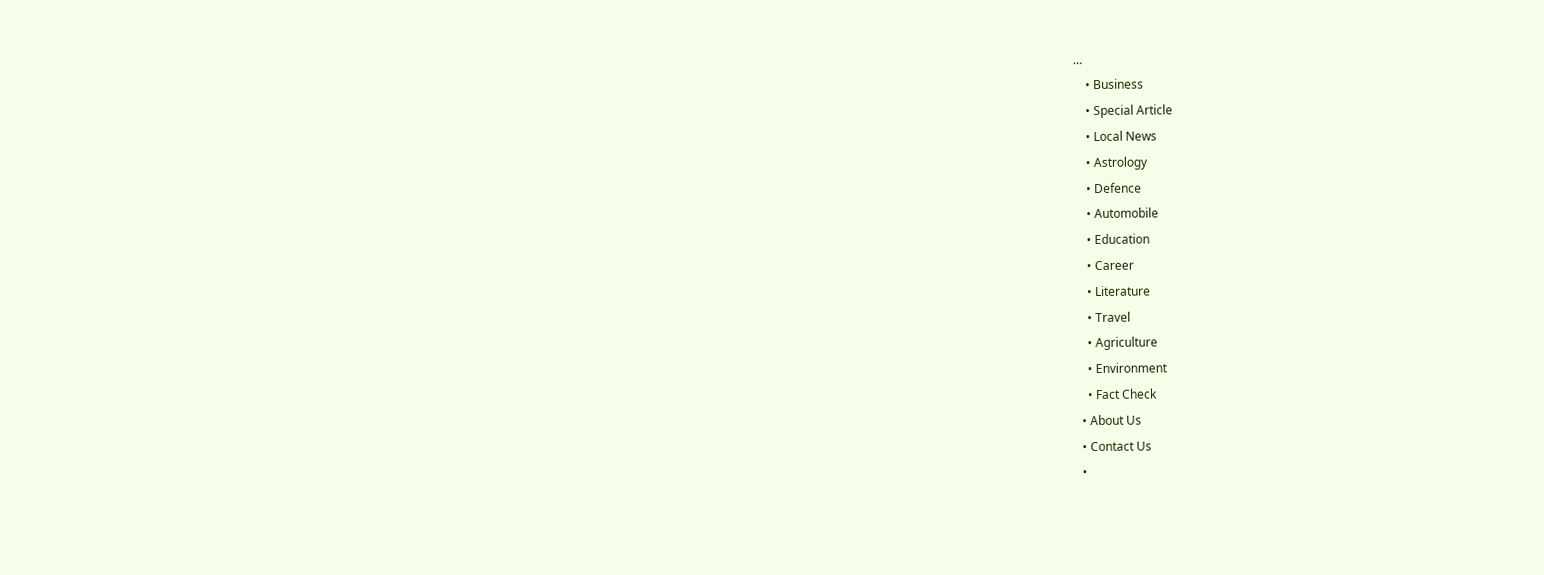…
    • Business
    • Special Article
    • Local News
    • Astrology
    • Defence
    • Automobile
    • Education
    • Career
    • Literature
    • Travel
    • Agriculture
    • Environment
    • Fact Check
  • About Us
  • Contact Us
  •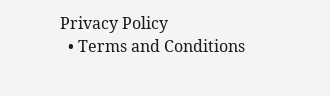Privacy Policy
  • Terms and Conditions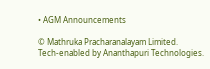• AGM Announcements

© Mathruka Pracharanalayam Limited.
Tech-enabled by Ananthapuri Technologies.